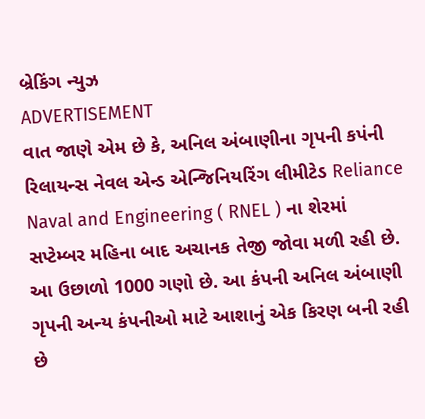બ્રેકિંગ ન્યુઝ
ADVERTISEMENT
વાત જાણે એમ છે કે, અનિલ અંબાણીના ગૃપની કપંની રિલાયન્સ નેવલ એન્ડ એન્જિનિયરિંગ લીમીટેડ Reliance Naval and Engineering ( RNEL ) ના શેરમાં સપ્ટેમ્બર મહિના બાદ અચાનક તેજી જોવા મળી રહી છે. આ ઉછાળો 1000 ગણો છે. આ કંપની અનિલ અંબાણી ગૃપની અન્ય કંપનીઓ માટે આશાનું એક કિરણ બની રહી છે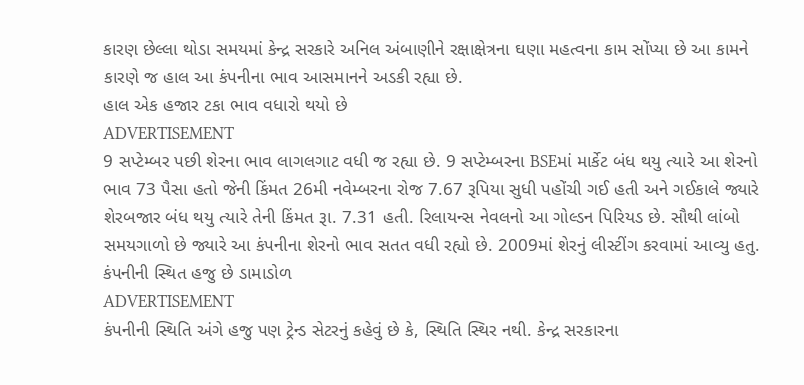કારણ છેલ્લા થોડા સમયમાં કેન્દ્ર સરકારે અનિલ અંબાણીને રક્ષાક્ષેત્રના ઘણા મહત્વના કામ સોંપ્યા છે આ કામને કારણે જ હાલ આ કંપનીના ભાવ આસમાનને અડકી રહ્યા છે.
હાલ એક હજાર ટકા ભાવ વધારો થયો છે
ADVERTISEMENT
9 સપ્ટેમ્બર પછી શેરના ભાવ લાગલગાટ વધી જ રહ્યા છે. 9 સપ્ટેમ્બરના BSEમાં માર્કેટ બંધ થયુ ત્યારે આ શેરનો ભાવ 73 પૈસા હતો જેની કિંમત 26મી નવેમ્બરના રોજ 7.67 રૂપિયા સુધી પહોંચી ગઈ હતી અને ગઈકાલે જ્યારે શેરબજાર બંધ થયુ ત્યારે તેની કિંમત રૂા. 7.31 હતી. રિલાયન્સ નેવલનો આ ગોલ્ડન પિરિયડ છે. સૌથી લાંબો સમયગાળો છે જ્યારે આ કંપનીના શેરનો ભાવ સતત વધી રહ્યો છે. 2009માં શેરનું લીસ્ટીંગ કરવામાં આવ્યુ હતુ.
કંપનીની સ્થિત હજુ છે ડામાડોળ
ADVERTISEMENT
કંપનીની સ્થિતિ અંગે હજુ પણ ટ્રેન્ડ સેટરનું કહેવું છે કે, સ્થિતિ સ્થિર નથી. કેન્દ્ર સરકારના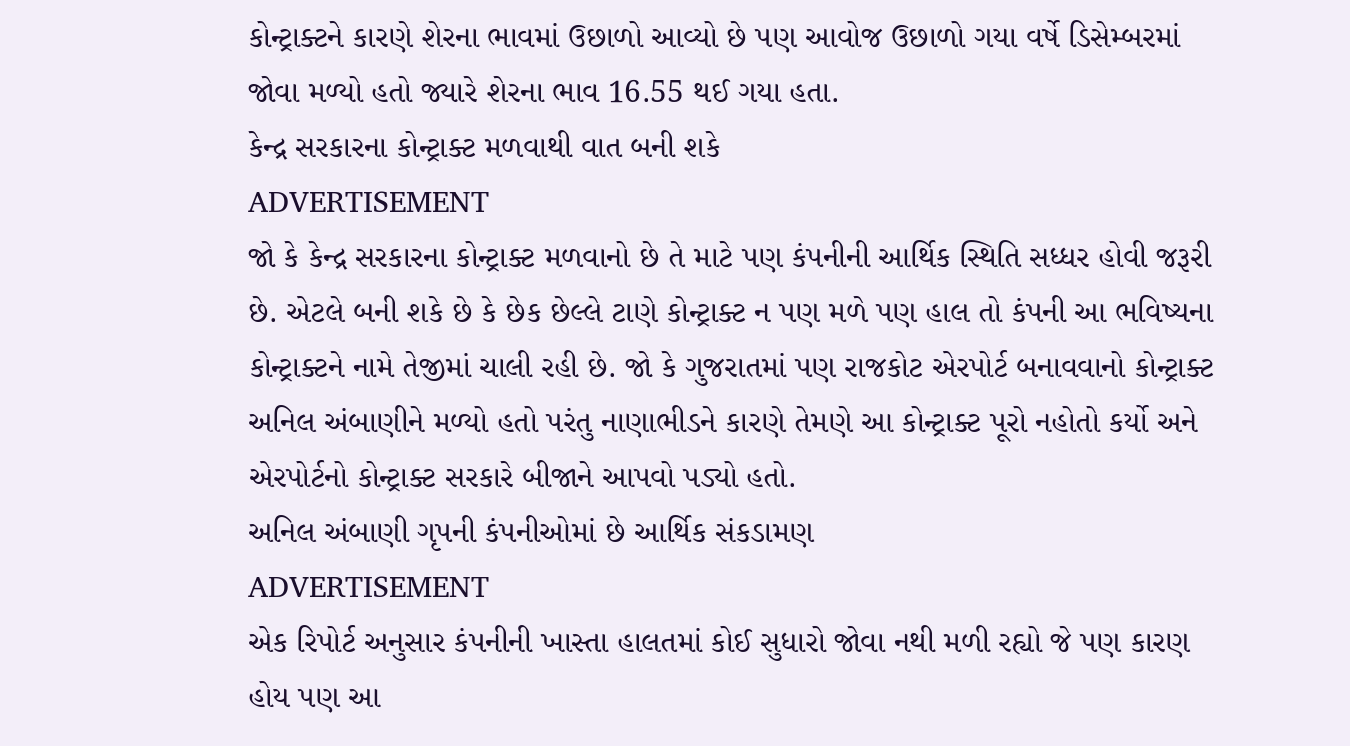કોન્ટ્રાક્ટને કારણે શેરના ભાવમાં ઉછાળો આવ્યો છે પણ આવોજ ઉછાળો ગયા વર્ષે ડિસેમ્બરમાં જોવા મળ્યો હતો જ્યારે શેરના ભાવ 16.55 થઈ ગયા હતા.
કેન્દ્ર સરકારના કોન્ટ્રાક્ટ મળવાથી વાત બની શકે
ADVERTISEMENT
જો કે કેન્દ્ર સરકારના કોન્ટ્રાક્ટ મળવાનો છે તે માટે પણ કંપનીની આર્થિક સ્થિતિ સધ્ધર હોવી જરૂરી છે. એટલે બની શકે છે કે છેક છેલ્લે ટાણે કોન્ટ્રાક્ટ ન પણ મળે પણ હાલ તો કંપની આ ભવિષ્યના કોન્ટ્રાક્ટને નામે તેજીમાં ચાલી રહી છે. જો કે ગુજરાતમાં પણ રાજકોટ એરપોર્ટ બનાવવાનો કોન્ટ્રાક્ટ અનિલ અંબાણીને મળ્યો હતો પરંતુ નાણાભીડને કારણે તેમણે આ કોન્ટ્રાક્ટ પૂરો નહોતો કર્યો અને એરપોર્ટનો કોન્ટ્રાક્ટ સરકારે બીજાને આપવો પડ્યો હતો.
અનિલ અંબાણી ગૃપની કંપનીઓમાં છે આર્થિક સંકડામણ
ADVERTISEMENT
એક રિપોર્ટ અનુસાર કંપનીની ખાસ્તા હાલતમાં કોઈ સુધારો જોવા નથી મળી રહ્યો જે પણ કારણ હોય પણ આ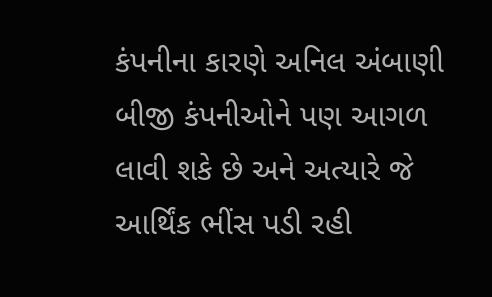કંપનીના કારણે અનિલ અંબાણી બીજી કંપનીઓને પણ આગળ લાવી શકે છે અને અત્યારે જે આર્થિંક ભીંસ પડી રહી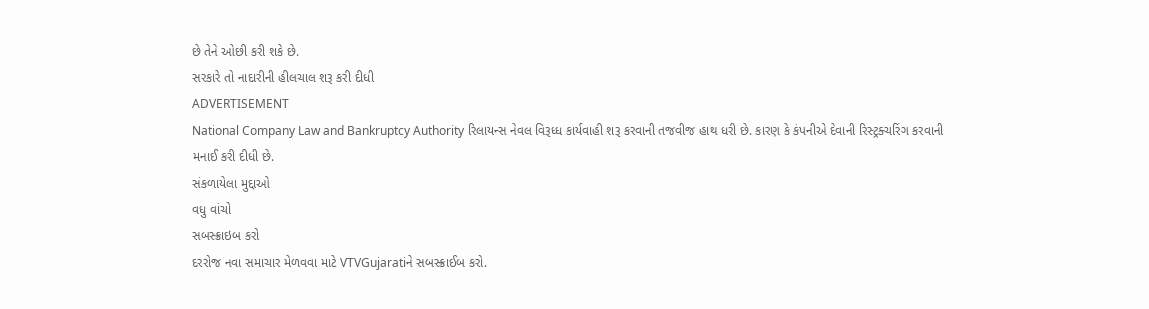છે તેને ઓછી કરી શકે છે.
સરકારે તો નાદારીની હીલચાલ શરૂ કરી દીધી
ADVERTISEMENT
National Company Law and Bankruptcy Authority રિલાયન્સ નેવલ વિરૂધ્ધ કાર્યવાહી શરૂ કરવાની તજવીજ હાથ ધરી છે. કારણ કે કંપનીએ દેવાની રિસ્ટ્રક્ચરિંગ કરવાની મનાઈ કરી દીધી છે.
સંકળાયેલા મુદ્દાઓ
વધુ વાંચો
સબસ્ક્રાઇબ કરો
દરરોજ નવા સમાચાર મેળવવા માટે VTVGujaratiને સબસ્ક્રાઈબ કરો.